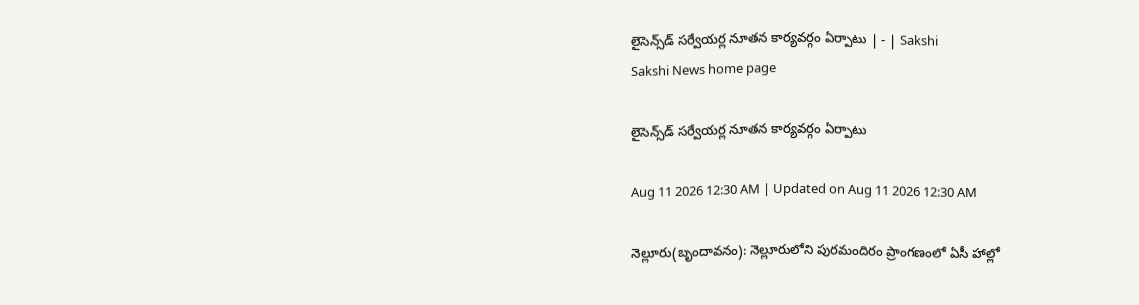లైసెన్స్‌డ్‌ సర్వేయర్ల నూతన కార్యవర్గం ఏర్పాటు | - | Sakshi
Sakshi News home page

లైసెన్స్‌డ్‌ సర్వేయర్ల నూతన కార్యవర్గం ఏర్పాటు

Aug 11 2026 12:30 AM | Updated on Aug 11 2026 12:30 AM

నెల్లూరు(బృందావనం): నెల్లూరులోని పురమందిరం ప్రాంగణంలో ఏసీ హాల్లో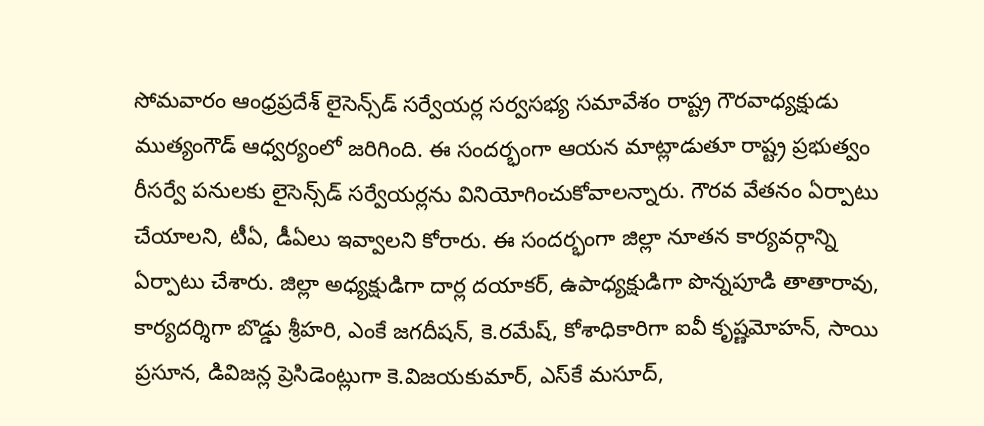సోమవారం ఆంధ్రప్రదేశ్‌ లైసెన్స్‌డ్‌ సర్వేయర్ల సర్వసభ్య సమావేశం రాష్ట్ర గౌరవాధ్యక్షుడు ముత్యంగౌడ్‌ ఆధ్వర్యంలో జరిగింది. ఈ సందర్భంగా ఆయన మాట్లాడుతూ రాష్ట్ర ప్రభుత్వం రీసర్వే పనులకు లైసెన్స్‌డ్‌ సర్వేయర్లను వినియోగించుకోవాలన్నారు. గౌరవ వేతనం ఏర్పాటు చేయాలని, టీఏ, డీఏలు ఇవ్వాలని కోరారు. ఈ సందర్భంగా జిల్లా నూతన కార్యవర్గాన్ని ఏర్పాటు చేశారు. జిల్లా అధ్యక్షుడిగా దార్ల దయాకర్‌, ఉపాధ్యక్షుడిగా పొన్నపూడి తాతారావు, కార్యదర్శిగా బొడ్డు శ్రీహరి, ఎంకే జగదీషన్‌, కె.రమేష్‌, కోశాధికారిగా ఐవీ కృష్ణమోహన్‌, సాయి ప్రసూన, డివిజన్ల ప్రెసిడెంట్లుగా కె.విజయకుమార్‌, ఎస్‌కే మసూద్‌,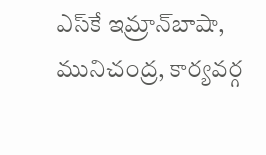ఎస్‌కే ఇమ్రాన్‌బాషా, మునిచంద్ర, కార్యవర్గ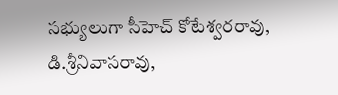సభ్యులుగా సీహెచ్‌ కోటేశ్వరరావు, డి.శ్రీనివాసరావు,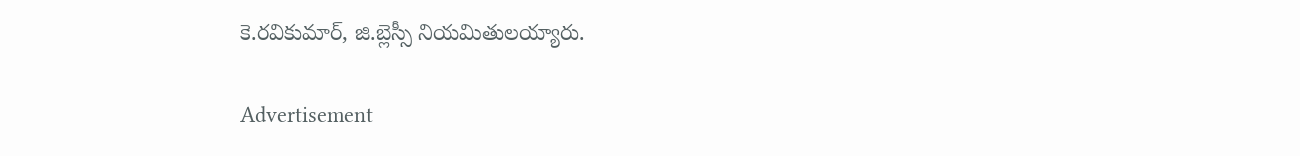కె.రవికుమార్‌, జి.బ్లెస్సీ నియమితులయ్యారు.

Advertisement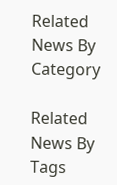Related News By Category

Related News By Tags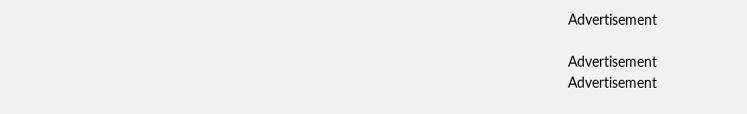Advertisement

Advertisement
Advertisement